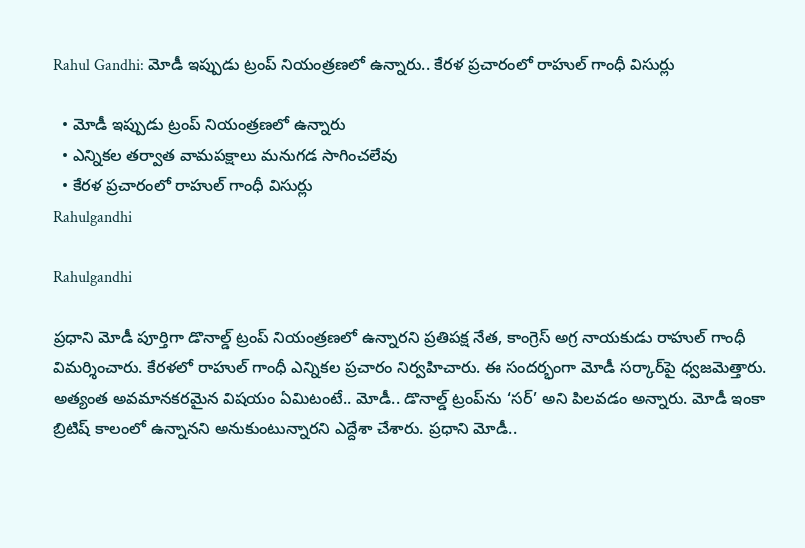Rahul Gandhi: మోడీ ఇప్పుడు ట్రంప్ నియంత్రణలో ఉన్నారు.. కేరళ ప్రచారంలో రాహుల్ గాంధీ విసుర్లు

  • మోడీ ఇప్పుడు ట్రంప్ నియంత్రణలో ఉన్నారు
  • ఎన్నికల తర్వాత వామపక్షాలు మనుగడ సాగించలేవు
  • కేరళ ప్రచారంలో రాహుల్ గాంధీ విసుర్లు
Rahulgandhi

Rahulgandhi

ప్రధాని మోడీ పూర్తిగా డొనాల్డ్ ట్రంప్ నియంత్రణలో ఉన్నారని ప్రతిపక్ష నేత, కాంగ్రెస్ అగ్ర నాయకుడు రాహుల్ గాంధీ విమర్శించారు. కేరళలో రాహుల్ గాంధీ ఎన్నికల ప్రచారం నిర్వహిచారు. ఈ సందర్భంగా మోడీ సర్కార్‌పై ధ్వజమెత్తారు. అత్యంత అవమానకరమైన విషయం ఏమిటంటే.. మోడీ.. డొనాల్డ్ ట్రంప్‌ను ‘సర్’ అని పిలవడం అన్నారు. మోడీ ఇంకా బ్రిటిష్ కాలంలో ఉన్నానని అనుకుంటున్నారని ఎద్దేశా చేశారు. ప్రధాని మోడీ..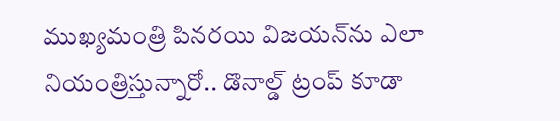ముఖ్యమంత్రి పినరయి విజయన్‌ను ఎలా నియంత్రిస్తున్నారో.. డొనాల్డ్ ట్రంప్ కూడా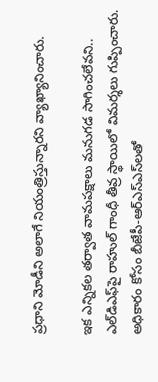ప్రధాని మోడీని అలాగే నియంత్రిస్తున్నారని వ్యాఖ్యానించారు.

ఇక ఎన్నికల తర్వాత వామపక్షాలు మనుగడ సాగించలేవని.. ఎల్‌డిఎఫ్‌పై రాహుల్ గాంధీ తీవ్ర స్థాయిలో విమర్శలు గుప్పించారు. అధికారం కోసం బీజేపీ-ఆర్‌ఎస్‌ఎస్‌లతో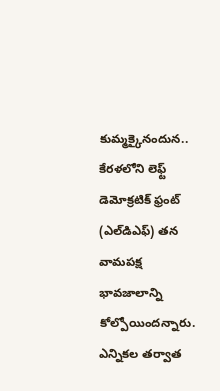కుమ్మక్కైనందున.. కేరళలోని లెఫ్ట్ డెమోక్రటిక్ ఫ్రంట్ (ఎల్‌డిఎఫ్) తన వామపక్ష భావజాలాన్ని కోల్పోయిందన్నారు. ఎన్నికల తర్వాత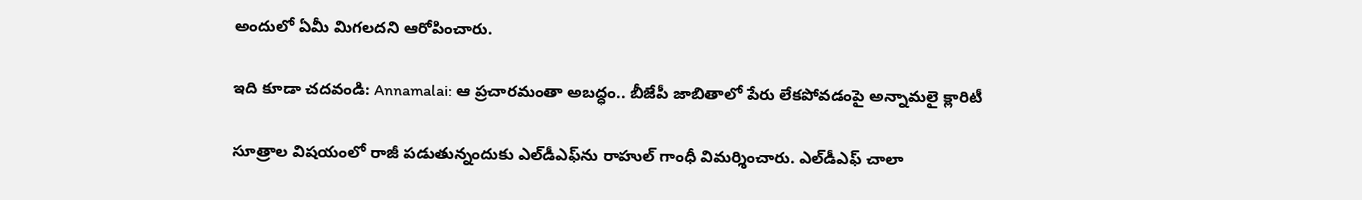అందులో ఏమీ మిగలదని ఆరోపించారు.

ఇది కూడా చదవండి: Annamalai: ఆ ప్రచారమంతా అబద్ధం.. బీజేపీ జాబితాలో పేరు లేకపోవడంపై అన్నామలై క్లారిటీ

సూత్రాల విషయంలో రాజీ పడుతున్నందుకు ఎల్‌డీఎఫ్‌ను రాహుల్ గాంధీ విమర్శించారు. ఎల్‌డీఎఫ్ చాలా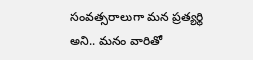సంవత్సరాలుగా మన ప్రత్యర్థి అని.. మనం వారితో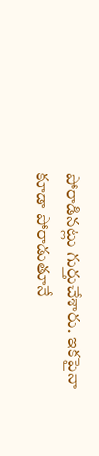పోరాడినట్లు గుర్తుచేశారు. ఇకపైనా కూడా పోరాడుతూనే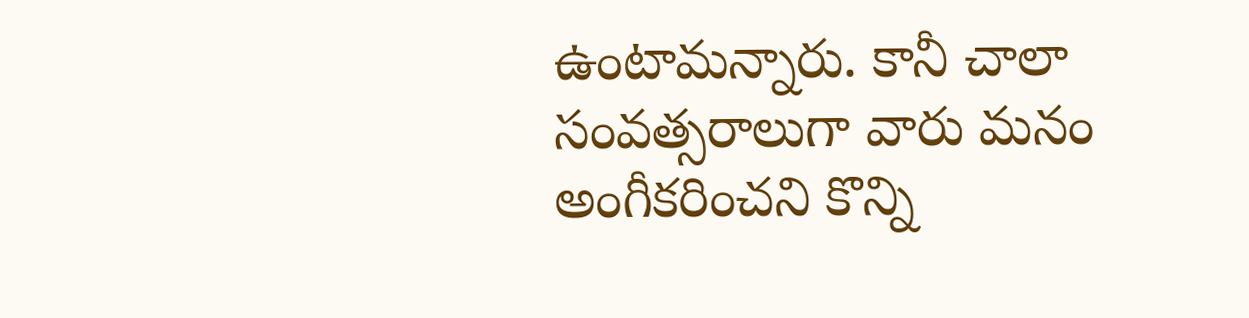ఉంటామన్నారు. కానీ చాలా సంవత్సరాలుగా వారు మనం అంగీకరించని కొన్ని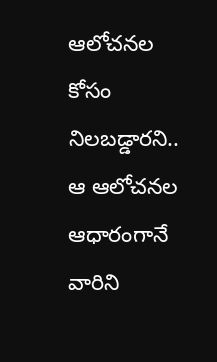ఆలోచనల కోసం నిలబడ్డారని.. ఆ ఆలోచనల ఆధారంగానే వారిని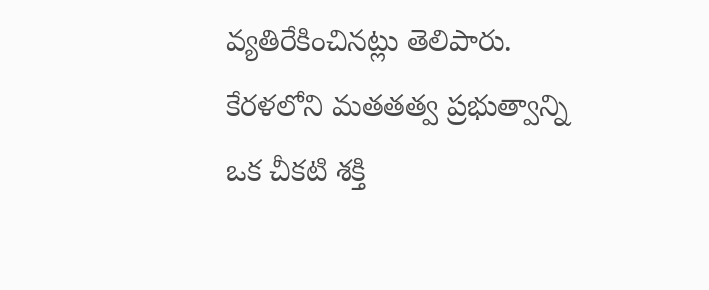వ్యతిరేకించినట్లు తెలిపారు. కేరళలోని మతతత్వ ప్రభుత్వాన్ని ఒక చీకటి శక్తి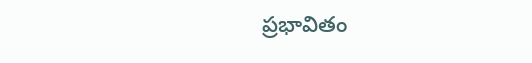ప్రభావితం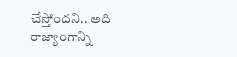చేస్తోందని.. అది రాజ్యాంగాన్ని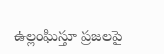ఉల్లంఘిస్తూ ప్రజలపై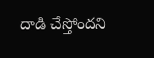దాడి చేస్తోందని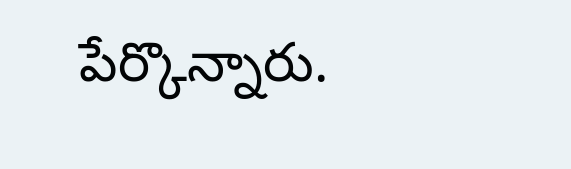పేర్కొన్నారు.